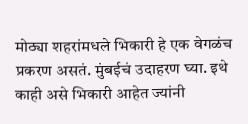मोठ्या शहरांमधले भिकारी हे एक वेगळंच प्रकरण असतं. मुंबईचं उदाहरण घ्या. इथे काही असे भिकारी आहेत ज्यांनी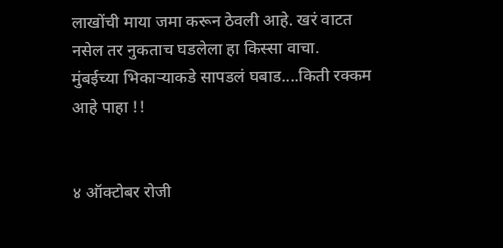लाखोंची माया जमा करून ठेवली आहे. खरं वाटत नसेल तर नुकताच घडलेला हा किस्सा वाचा.
मुंबईच्या भिकाऱ्याकडे सापडलं घबाड....किती रक्कम आहे पाहा !!


४ ऑक्टोबर रोजी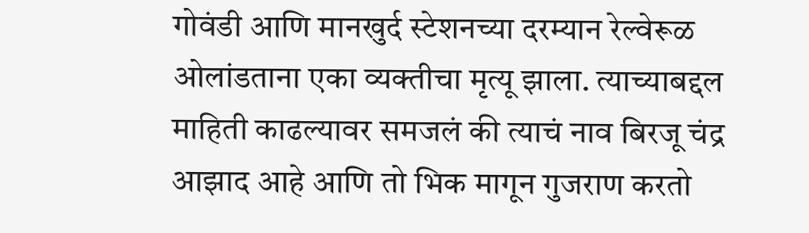गोवंडी आणि मानखुर्द स्टेशनच्या दरम्यान रेल्वेरूळ ओलांडताना एका व्यक्तीचा मृत्यू झाला. त्याच्याबद्दल माहिती काढल्यावर समजलं की त्याचं नाव बिरजू चंद्र आझाद आहे आणि तो भिक मागून गुजराण करतो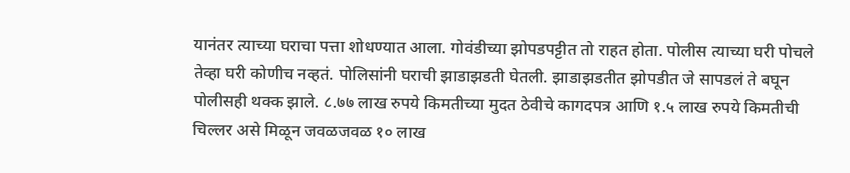यानंतर त्याच्या घराचा पत्ता शोधण्यात आला. गोवंडीच्या झोपडपट्टीत तो राहत होता. पोलीस त्याच्या घरी पोचले तेव्हा घरी कोणीच नव्हतं. पोलिसांनी घराची झाडाझडती घेतली. झाडाझडतीत झोपडीत जे सापडलं ते बघून पोलीसही थक्क झाले. ८.७७ लाख रुपये किमतीच्या मुदत ठेवीचे कागदपत्र आणि १.५ लाख रुपये किमतीची चिल्लर असे मिळून जवळजवळ १० लाख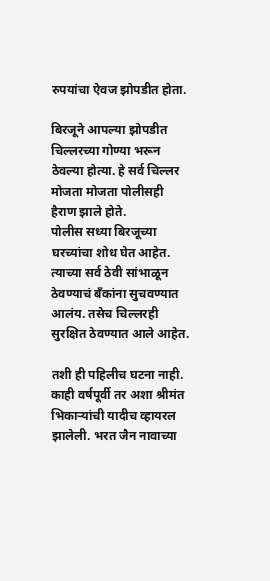रुपयांचा ऐवज झोपडीत होता.

बिरजूने आपल्या झोपडीत चिल्लरच्या गोण्या भरून ठेवल्या होत्या. हे सर्व चिल्लर मोजता मोजता पोलीसही हैराण झाले होते.
पोलीस सध्या बिरजूच्या घरच्यांचा शोध घेत आहेत. त्याच्या सर्व ठेवी सांभाळून ठेवण्याचं बँकांना सुचवण्यात आलंय. तसेच चिल्लरही सुरक्षित ठेवण्यात आले आहेत.

तशी ही पहिलीच घटना नाही. काही वर्षपूर्वी तर अशा श्रीमंत भिकाऱ्यांची यादीच व्हायरल झालेली. भरत जैन नावाच्या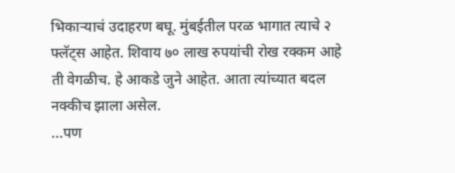भिकाऱ्याचं उदाहरण बघू. मुंबईतील परळ भागात त्याचे २ फ्लॅट्स आहेत. शिवाय ७० लाख रुपयांची रोख रक्कम आहे ती वेगळीच. हे आकडे जुने आहेत. आता त्यांच्यात बदल नक्कीच झाला असेल.
...पण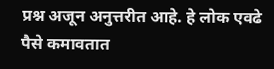प्रश्न अजून अनुत्तरीत आहे. हे लोक एवढे पैसे कमावतात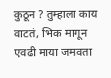कुठून ? तुम्हाला काय वाटतं, भिक मागून एवढी माया जमवता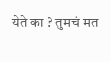येते का ? तुमचं मत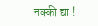नक्की द्या !